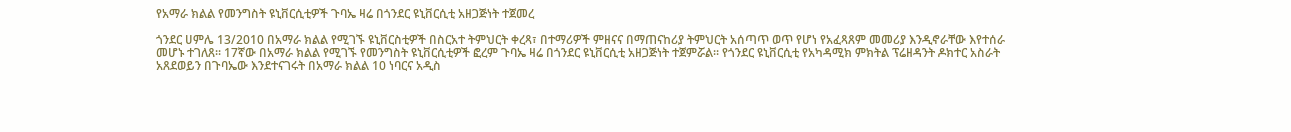የአማራ ክልል የመንግስት ዩኒቨርሲቲዎች ጉባኤ ዛሬ በጎንደር ዩኒቨርሲቲ አዘጋጅነት ተጀመረ

ጎንደር ሀምሌ 13/2010 በአማራ ክልል የሚገኙ ዩኒቨርስቲዎች በስርአተ ትምህርት ቀረጻ፣ በተማሪዎች ምዘናና በማጠናከሪያ ትምህርት አሰጣጥ ወጥ የሆነ የአፈጻጸም መመሪያ እንዲኖራቸው እየተሰራ መሆኑ ተገለጸ፡፡ 17ኛው በአማራ ክልል የሚገኙ የመንግስት ዩኒቨርሲቲዎች ፎረም ጉባኤ ዛሬ በጎንደር ዩኒቨርሲቲ አዘጋጅነት ተጀምሯል፡፡ የጎንደር ዩኒቨርሲቲ የአካዳሚክ ምክትል ፕሬዘዳንት ዶክተር አስራት አጸደወይን በጉባኤው እንደተናገሩት በአማራ ክልል 10 ነባርና አዲስ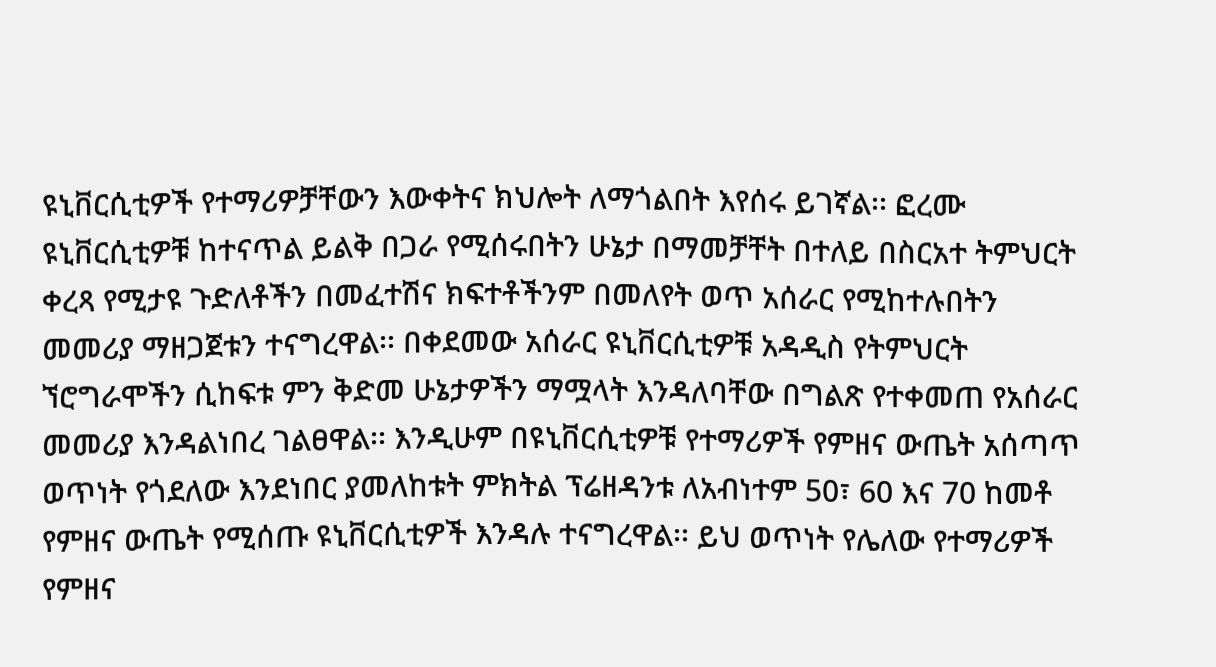ዩኒቨርሲቲዎች የተማሪዎቻቸውን እውቀትና ክህሎት ለማጎልበት እየሰሩ ይገኛል፡፡ ፎረሙ ዩኒቨርሲቲዎቹ ከተናጥል ይልቅ በጋራ የሚሰሩበትን ሁኔታ በማመቻቸት በተለይ በስርአተ ትምህርት ቀረጻ የሚታዩ ጉድለቶችን በመፈተሽና ክፍተቶችንም በመለየት ወጥ አሰራር የሚከተሉበትን መመሪያ ማዘጋጀቱን ተናግረዋል፡፡ በቀደመው አሰራር ዩኒቨርሲቲዎቹ አዳዲስ የትምህርት ኘሮግራሞችን ሲከፍቱ ምን ቅድመ ሁኔታዎችን ማሟላት እንዳለባቸው በግልጽ የተቀመጠ የአሰራር መመሪያ እንዳልነበረ ገልፀዋል፡፡ እንዲሁም በዩኒቨርሲቲዎቹ የተማሪዎች የምዘና ውጤት አሰጣጥ ወጥነት የጎደለው እንደነበር ያመለከቱት ምክትል ፕሬዘዳንቱ ለአብነተም 50፣ 60 እና 70 ከመቶ የምዘና ውጤት የሚሰጡ ዩኒቨርሲቲዎች እንዳሉ ተናግረዋል፡፡ ይህ ወጥነት የሌለው የተማሪዎች የምዘና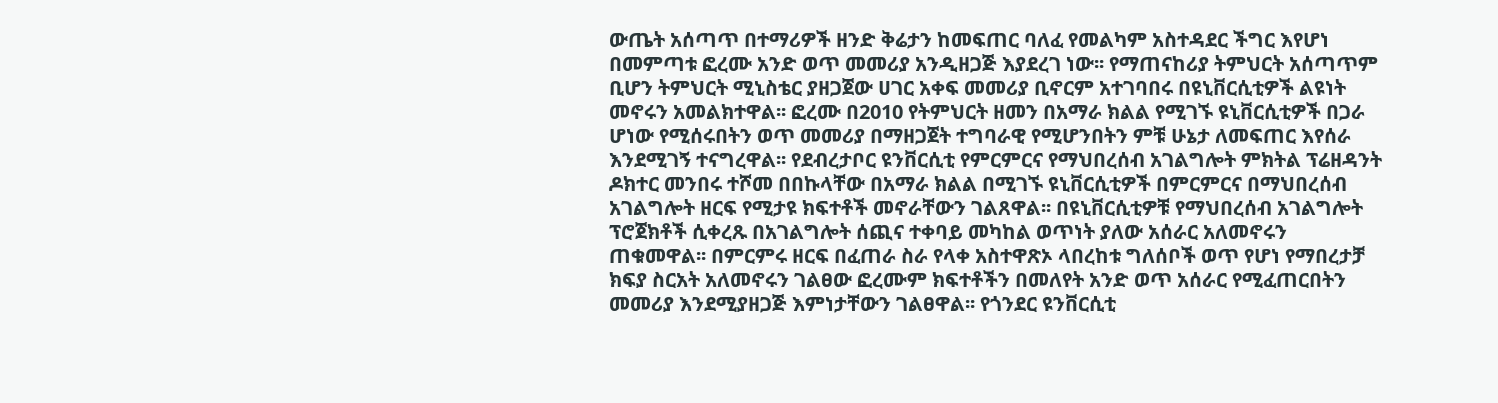ውጤት አሰጣጥ በተማሪዎች ዘንድ ቅሬታን ከመፍጠር ባለፈ የመልካም አስተዳደር ችግር እየሆነ በመምጣቱ ፎረሙ አንድ ወጥ መመሪያ አንዲዘጋጅ እያደረገ ነው፡፡ የማጠናከሪያ ትምህርት አሰጣጥም ቢሆን ትምህርት ሚኒስቴር ያዘጋጀው ሀገር አቀፍ መመሪያ ቢኖርም አተገባበሩ በዩኒቨርሲቲዎች ልዩነት መኖሩን አመልክተዋል፡፡ ፎረሙ በ2010 የትምህርት ዘመን በአማራ ክልል የሚገኙ ዩኒቨርሲቲዎች በጋራ ሆነው የሚሰሩበትን ወጥ መመሪያ በማዘጋጀት ተግባራዊ የሚሆንበትን ምቹ ሁኔታ ለመፍጠር እየሰራ እንደሚገኝ ተናግረዋል፡፡ የደብረታቦር ዩንቨርሲቲ የምርምርና የማህበረሰብ አገልግሎት ምክትል ፕሬዘዳንት ዶክተር መንበሩ ተሾመ በበኩላቸው በአማራ ክልል በሚገኙ ዩኒቨርሲቲዎች በምርምርና በማህበረሰብ አገልግሎት ዘርፍ የሚታዩ ክፍተቶች መኖራቸውን ገልጸዋል፡፡ በዩኒቨርሲቲዎቹ የማህበረሰብ አገልግሎት ፕሮጀክቶች ሲቀረጹ በአገልግሎት ሰጪና ተቀባይ መካከል ወጥነት ያለው አሰራር አለመኖሩን ጠቁመዋል፡፡ በምርምሩ ዘርፍ በፈጠራ ስራ የላቀ አስተዋጽኦ ላበረከቱ ግለሰቦች ወጥ የሆነ የማበረታቻ ክፍያ ስርአት አለመኖሩን ገልፀው ፎረሙም ክፍተቶችን በመለየት አንድ ወጥ አሰራር የሚፈጠርበትን መመሪያ እንደሚያዘጋጅ እምነታቸውን ገልፀዋል፡፡ የጎንደር ዩንቨርሲቲ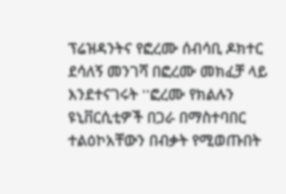ፕሬዝዳንትና የፎረሙ ሰብሳቢ ዶክተር ደሳለኝ መንገሻ በፎረሙ መክፈቻ ላይ እንደተናገሩት ''ፎረሙ የክልሉን ዩኒቨርሲቲዎች በጋራ በማስተባበር ተልዕኮአቸውን በብቃት የሚወጡበት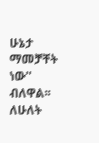ሁኔታ ማመቻቸት ነው'' ብለዋል፡፡ ለሁለት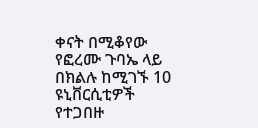ቀናት በሚቆየው የፎረሙ ጉባኤ ላይ በክልሉ ከሚገኙ 10 ዩኒቨርሲቲዎች የተጋበዙ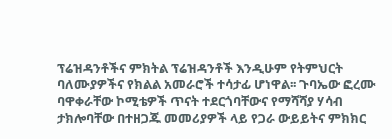ፕሬዝዳንቶችና ምክትል ፕሬዝዳንቶች እንዲሁም የትምህርት ባለሙያዎችና የክልል አመራሮች ተሳታፊ ሆነዋል፡፡ ጉባኤው ፎረሙ ባዋቀራቸው ኮሚቴዎች ጥናት ተደርጎባቸውና የማሻሻያ ሃሳብ ታክሎባቸው በተዘጋጁ መመሪያዎች ላይ የጋራ ውይይትና ምክክር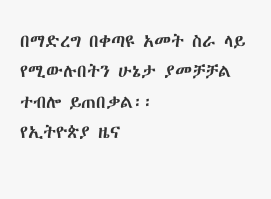በማድረግ በቀጣዩ አመት ስራ ላይ የሚውሉበትን ሁኔታ ያመቻቻል ተብሎ ይጠበቃል፡፡
የኢትዮጵያ ዜና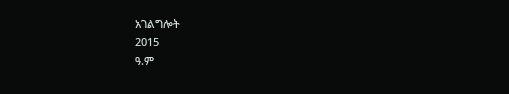አገልግሎት
2015
ዓ.ም